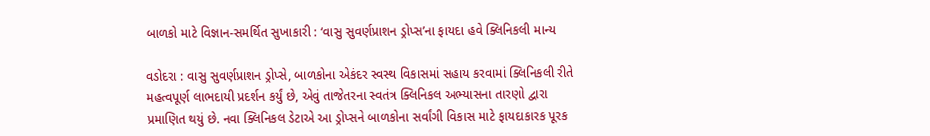બાળકો માટે વિજ્ઞાન-સમર્થિત સુખાકારી : ‘વાસુ સુવર્ણપ્રાશન ડ્રોપ્સ’ના ફાયદા હવે ક્લિનિકલી માન્ય

વડોદરા : વાસુ સુવર્ણપ્રાશન ડ્રોપ્સે, બાળકોના એકંદર સ્વસ્થ વિકાસમાં સહાય કરવામાં ક્લિનિકલી રીતે મહત્વપૂર્ણ લાભદાયી પ્રદર્શન કર્યું છે, એવું તાજેતરના સ્વતંત્ર ક્લિનિકલ અભ્યાસના તારણો દ્વારા પ્રમાણિત થયું છે. નવા ક્લિનિકલ ડેટાએ આ ડ્રોપ્સને બાળકોના સર્વાંગી વિકાસ માટે ફાયદાકારક પૂરક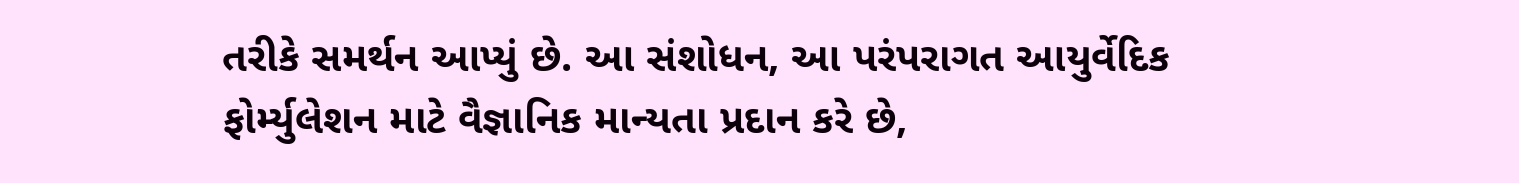તરીકે સમર્થન આપ્યું છે. આ સંશોધન, આ પરંપરાગત આયુર્વેદિક ફોર્મ્યુલેશન માટે વૈજ્ઞાનિક માન્યતા પ્રદાન કરે છે,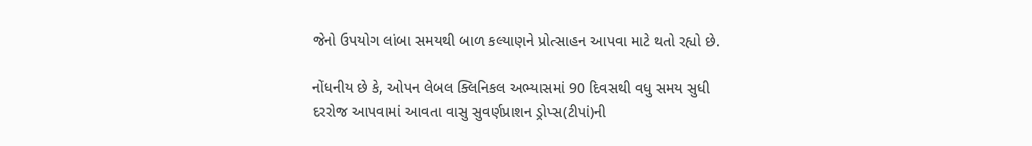જેનો ઉપયોગ લાંબા સમયથી બાળ કલ્યાણને પ્રોત્સાહન આપવા માટે થતો રહ્યો છે.

નોંધનીય છે કે, ઓપન લેબલ ક્લિનિકલ અભ્યાસમાં 90 દિવસથી વધુ સમય સુધી દરરોજ આપવામાં આવતા વાસુ સુવર્ણપ્રાશન ડ્રોપ્સ(ટીપાં)ની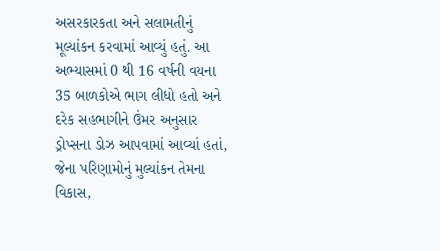અસરકારકતા અને સલામતીનું મૂલ્યાંકન કરવામાં આવ્યું હતું. આ અભ્યાસમાં 0 થી 16 વર્ષની વયના 35 બાળકોએ ભાગ લીધો હતો અને દરેક સહભાગીને ઉંમર અનુસાર ડ્રોપ્સના ડોઝ આપવામાં આવ્યાં હતાં, જેના પરિણામોનું મુલ્યાંકન તેમના વિકાસ,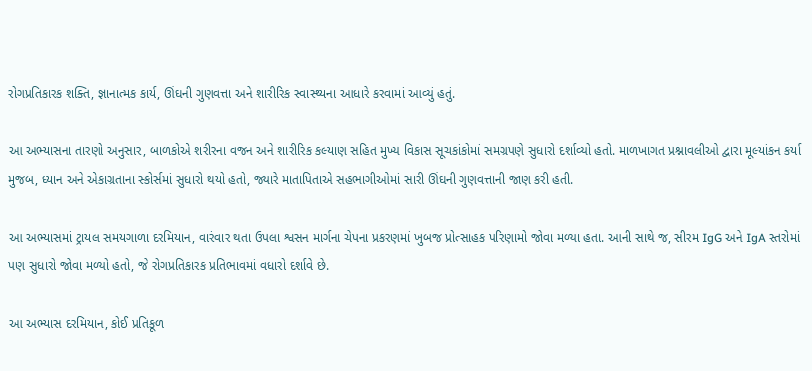રોગપ્રતિકારક શક્તિ, જ્ઞાનાત્મક કાર્ય, ઊંઘની ગુણવત્તા અને શારીરિક સ્વાસ્થ્યના આધારે કરવામાં આવ્યું હતું.

આ અભ્યાસના તારણો અનુસાર, બાળકોએ શરીરના વજન અને શારીરિક કલ્યાણ સહિત મુખ્ય વિકાસ સૂચકાંકોમાં સમગ્રપણે સુધારો દર્શાવ્યો હતો. માળખાગત પ્રશ્નાવલીઓ દ્વારા મૂલ્યાંકન કર્યા મુજબ, ધ્યાન અને એકાગ્રતાના સ્કોર્સમાં સુધારો થયો હતો, જ્યારે માતાપિતાએ સહભાગીઓમાં સારી ઊંઘની ગુણવત્તાની જાણ કરી હતી.

આ અભ્યાસમાં ટ્રાયલ સમયગાળા દરમિયાન, વારંવાર થતા ઉપલા શ્વસન માર્ગના ચેપના પ્રકરણમાં ખુબજ પ્રોત્સાહક પરિણામો જોવા મળ્યા હતા. આની સાથે જ, સીરમ IgG અને IgA સ્તરોમાં પણ સુધારો જોવા મળ્યો હતો, જે રોગપ્રતિકારક પ્રતિભાવમાં વધારો દર્શાવે છે.

આ અભ્યાસ દરમિયાન, કોઈ પ્રતિકૂળ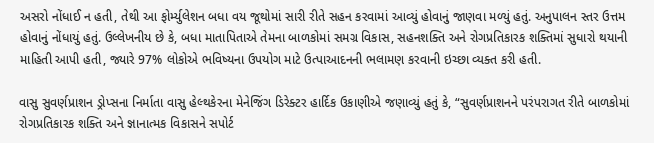અસરો નોંધાઈ ન હતી, તેથી આ ફોર્મ્યુલેશન બધા વય જૂથોમાં સારી રીતે સહન કરવામાં આવ્યું હોવાનું જાણવા મળ્યું હતું. અનુપાલન સ્તર ઉત્તમ હોવાનું નોંધાયું હતું. ઉલ્લેખનીય છે કે, બધા માતાપિતાએ તેમના બાળકોમાં સમગ્ર વિકાસ, સહનશક્તિ અને રોગપ્રતિકારક શક્તિમાં સુધારો થયાની માહિતી આપી હતી, જ્યારે 97% લોકોએ ભવિષ્યના ઉપયોગ માટે ઉત્પાઆદનની ભલામણ કરવાની ઇચ્છા વ્યક્ત કરી હતી.

વાસુ સુવર્ણપ્રાશન ડ્રોપ્સના નિર્માતા વાસુ હેલ્થકેરના મેનેજિંગ ડિરેક્ટર હાર્દિક ઉકાણીએ જણાવ્યું હતું કે, “સુવર્ણપ્રાશનને પરંપરાગત રીતે બાળકોમાં રોગપ્રતિકારક શક્તિ અને જ્ઞાનાત્મક વિકાસને સપોર્ટ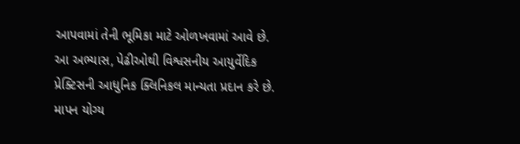આપવામાં તેની ભૂમિકા માટે ઓળખવામાં આવે છે. આ અભ્યાસ, પેઢીઓથી વિશ્વસનીય આયુર્વેદિક પ્રેક્ટિસની આધુનિક ક્લિનિકલ માન્યતા પ્રદાન કરે છે. માપન યોગ્ય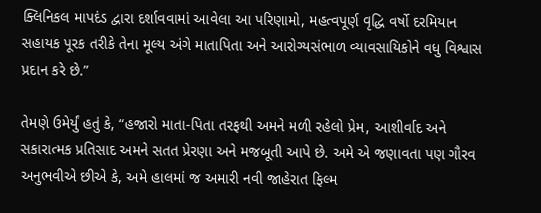ક્લિનિકલ માપદંડ દ્વારા દર્શાવવામાં આવેલા આ પરિણામો, મહત્વપૂર્ણ વૃદ્ધિ વર્ષો દરમિયાન સહાયક પૂરક તરીકે તેના મૂલ્ય અંગે માતાપિતા અને આરોગ્યસંભાળ વ્યાવસાયિકોને વધુ વિશ્વાસ પ્રદાન કરે છે.”

તેમણે ઉમેર્યું હતું કે, “હજારો માતા-પિતા તરફથી અમને મળી રહેલો પ્રેમ, આશીર્વાદ અને સકારાત્મક પ્રતિસાદ અમને સતત પ્રેરણા અને મજબૂતી આપે છે. અમે એ જણાવતા પણ ગૌરવ અનુભવીએ છીએ કે, અમે હાલમાં જ અમારી નવી જાહેરાત ફિલ્મ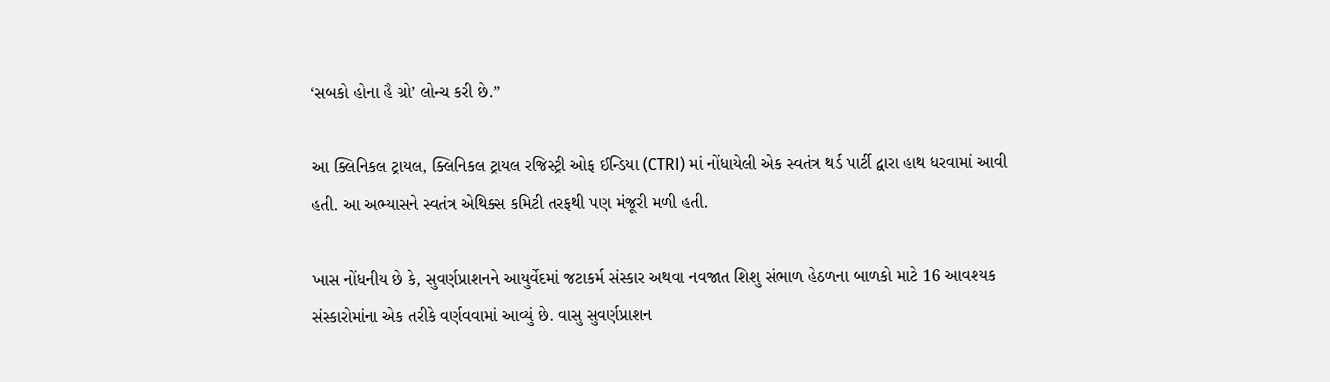‘સબકો હોના હૈ ગ્રો’ લોન્ચ કરી છે.”

આ ક્લિનિકલ ટ્રાયલ, ક્લિનિકલ ટ્રાયલ રજિસ્ટ્રી ઓફ ઈન્ડિયા (CTRI) માં નોંધાયેલી એક સ્વતંત્ર થર્ડ પાર્ટી દ્વારા હાથ ધરવામાં આવી હતી. આ અભ્યાસને સ્વતંત્ર એથિક્સ કમિટી તરફથી પણ મંજૂરી મળી હતી.

ખાસ નોંધનીય છે કે, સુવર્ણપ્રાશનને આયુર્વેદમાં જટાકર્મ સંસ્કાર અથવા નવજાત શિશુ સંભાળ હેઠળના બાળકો માટે 16 આવશ્યક સંસ્કારોમાંના એક તરીકે વર્ણવવામાં આવ્યું છે. વાસુ સુવર્ણપ્રાશન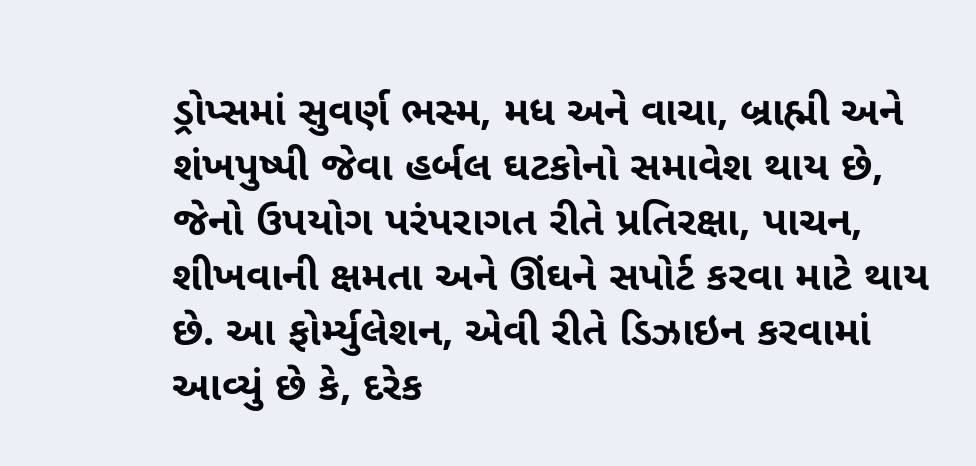ડ્રોપ્સમાં સુવર્ણ ભસ્મ, મધ અને વાચા, બ્રાહ્મી અને શંખપુષ્પી જેવા હર્બલ ઘટકોનો સમાવેશ થાય છે, જેનો ઉપયોગ પરંપરાગત રીતે પ્રતિરક્ષા, પાચન, શીખવાની ક્ષમતા અને ઊંઘને સપોર્ટ કરવા માટે થાય છે. આ ફોર્મ્યુલેશન, એવી રીતે ડિઝાઇન કરવામાં આવ્યું છે કે, દરેક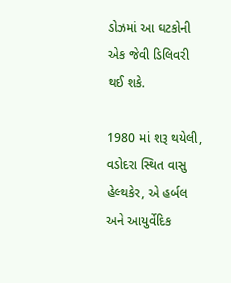ડોઝમાં આ ઘટકોની એક જેવી ડિલિવરી થઈ શકે.

1980 માં શરૂ થયેલી, વડોદરા સ્થિત વાસુ હેલ્થકેર, એ હર્બલ અને આયુર્વેદિક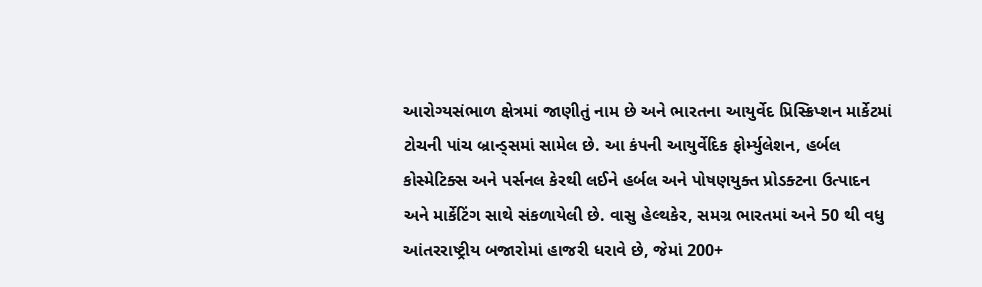આરોગ્યસંભાળ ક્ષેત્રમાં જાણીતું નામ છે અને ભારતના આયુર્વેદ પ્રિસ્ક્રિપ્શન માર્કેટમાં ટોચની પાંચ બ્રાન્ડ્સમાં સામેલ છે. આ કંપની આયુર્વેદિક ફોર્મ્યુલેશન, હર્બલ કોસ્મેટિક્સ અને પર્સનલ કેરથી લઈને હર્બલ અને પોષણયુક્ત પ્રોડક્ટના ઉત્પાદન અને માર્કેટિંગ સાથે સંકળાયેલી છે. વાસુ હેલ્થકેર, સમગ્ર ભારતમાં અને 50 થી વધુ આંતરરાષ્ટ્રીય બજારોમાં હાજરી ધરાવે છે, જેમાં 200+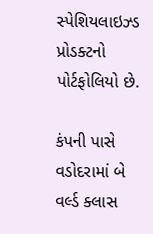સ્પેશિયલાઇઝ્ડ પ્રોડક્ટનો પોર્ટફોલિયો છે.

કંપની પાસે વડોદરામાં બે વર્લ્ડ ક્લાસ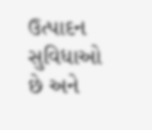ઉત્પાદન સુવિધાઓ છે અને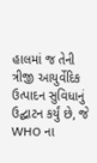હાલમાં જ તેની ત્રીજી આયુર્વેદિક ઉત્પાદન સુવિધાનું ઉદ્ઘાટન કર્યું છે, જે WHO ના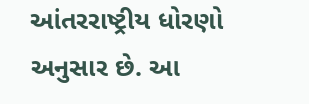આંતરરાષ્ટ્રીય ધોરણો અનુસાર છે. આ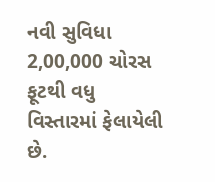નવી સુવિધા 2,00,000 ચોરસ ફૂટથી વધુ વિસ્તારમાં ફેલાયેલી છે.